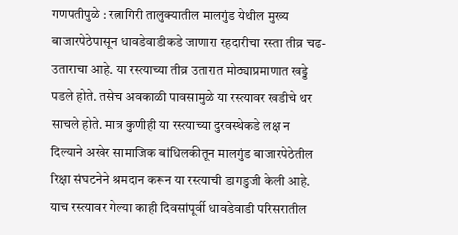गणपतीपुळे : रत्नागिरी तालुक्यातील मालगुंड येथील मुख्य बाजारपेठेपासून धावडेवाडीकडे जाणारा रहदारीचा रस्ता तीव्र चढ-उताराचा आहे. या रस्त्याच्या तीव्र उतारात मोठ्याप्रमाणात खड्डे पडले होते. तसेच अवकाळी पावसामुळे या रस्त्यावर खडीचे थर साचले होते. मात्र कुणीही या रस्त्याच्या दुरवस्थेकडे लक्ष न दिल्याने अखेर सामाजिक बांधिलकीतून मालगुंड बाजारपेठेतील रिक्षा संघटनेने श्रमदान करून या रस्त्याची डागडुजी केली आहे.
याच रस्त्यावर गेल्या काही दिवसांपूर्वी धावडेवाडी परिसरातील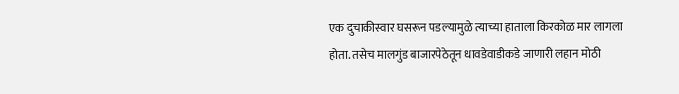एक दुचाकीस्वार घसरून पडल्यामुळे त्याच्या हाताला किरकोळ मार लागला होता. तसेच मालगुंड बाजारपेठेतून धावडेवाडीकडे जाणारी लहान मोठी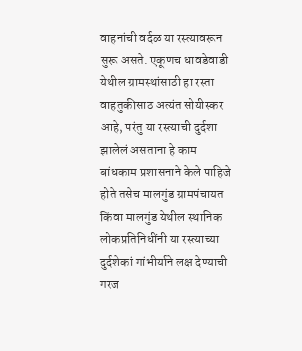वाहनांची वर्दळ या रस्त्यावरून सुरू असते. एकूणच धावडेवाडी येथील ग्रामस्थांसाठी हा रस्ता वाहतुकीसाठ अत्यंत सोयीस्कर आहे, परंतु या रस्त्याची दुर्दशा झालेलं असताना हे काम बांधकाम प्रशासनाने केले पाहिजे होते तसेच मालगुंड ग्रामपंचायत किंवा मालगुंड येथील स्थानिक लोकप्रतिनिधींनी या रस्त्याच्या दुर्दशेकां गांभीर्याने लक्ष देण्याची गरज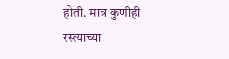होती. मात्र कुणीही रस्त्याच्या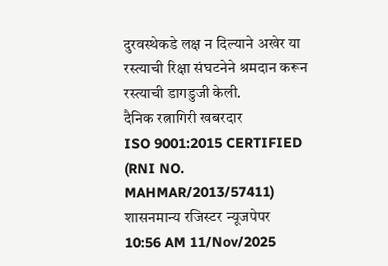दुरवस्थेकडे लक्ष न दिल्याने अखेर या रस्त्याची रिक्षा संघटनेने श्रमदान करून रस्त्याची डागडुजी केली.
दैनिक रत्नागिरी खबरदार
ISO 9001:2015 CERTIFIED
(RNI NO. MAHMAR/2013/57411)
शासनमान्य रजिस्टर न्यूजपेपर
10:56 AM 11/Nov/2025